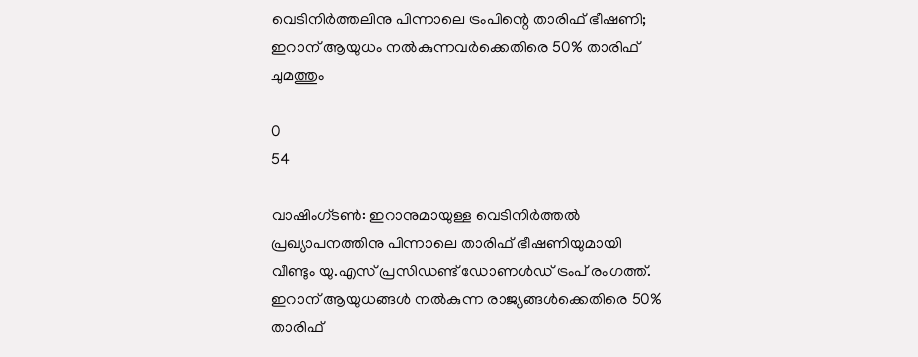വെടിനിര്‍ത്തലിനു പിന്നാലെ ട്രംപിന്റെ താരിഫ് ഭീഷണി; ഇറാന് ആയുധം നല്‍കുന്നവര്‍ക്കെതിരെ 50% താരിഫ് ചുമത്തും

0
54

വാഷിംഗ്ടണ്‍: ഇറാനുമായുള്ള വെടിനിര്‍ത്തല്‍ പ്രഖ്യാപനത്തിനു പിന്നാലെ താരിഫ് ഭീഷണിയുമായി വീണ്ടും യു.എസ് പ്രസിഡണ്ട് ഡോണള്‍ഡ് ട്രംപ് രംഗത്ത്. ഇറാന് ആയുധങ്ങള്‍ നല്‍കുന്ന രാജ്യങ്ങള്‍ക്കെതിരെ 50% താരിഫ്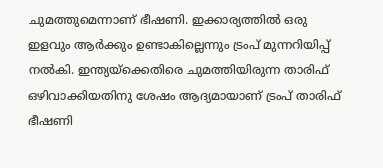ചുമത്തുമെന്നാണ് ഭീഷണി. ഇക്കാര്യത്തില്‍ ഒരു ഇളവും ആര്‍ക്കും ഉണ്ടാകില്ലെന്നും ട്രംപ് മുന്നറിയിപ്പ് നല്‍കി. ഇന്ത്യയ്‌ക്കെതിരെ ചുമത്തിയിരുന്ന താരിഫ് ഒഴിവാക്കിയതിനു ശേഷം ആദ്യമായാണ് ട്രംപ് താരിഫ് ഭീഷണി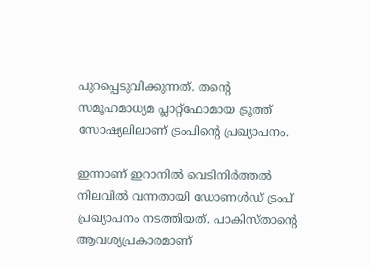പുറപ്പെടുവിക്കുന്നത്. തന്റെ സമൂഹമാധ്യമ പ്ലാറ്റ്‌ഫോമായ ട്രൂത്ത് സോഷ്യലിലാണ് ട്രംപിന്റെ പ്രഖ്യാപനം.

ഇന്നാണ് ഇറാനില്‍ വെടിനിര്‍ത്തല്‍ നിലവില്‍ വന്നതായി ഡോണള്‍ഡ് ട്രംപ് പ്രഖ്യാപനം നടത്തിയത്. പാകിസ്താന്റെ ആവശ്യപ്രകാരമാണ്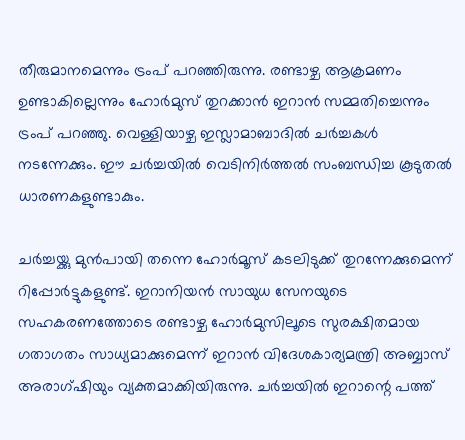തീരുമാനമെന്നും ട്രംപ് പറഞ്ഞിരുന്നു. രണ്ടാഴ്ച ആക്രമണം ഉണ്ടാകില്ലെന്നും ഹോര്‍മുസ് തുറക്കാന്‍ ഇറാന്‍ സമ്മതിച്ചെന്നും ട്രംപ് പറഞ്ഞു. വെള്ളിയാഴ്ച ഇസ്ലാമാബാദില്‍ ചര്‍ച്ചകള്‍ നടന്നേക്കും. ഈ ചര്‍ച്ചയില്‍ വെടിനിര്‍ത്തല്‍ സംബന്ധിച്ച കൂടുതല്‍ ധാരണകളുണ്ടാകും.

ചര്‍ച്ചയ്ക്കു മുന്‍പായി തന്നെ ഹോര്‍മൂസ് കടലിടുക്ക് തുറന്നേക്കുമെന്ന് റിപ്പോര്‍ട്ടുകളുണ്ട്. ഇറാനിയന്‍ സായുധ സേനയുടെ സഹകരണത്തോടെ രണ്ടാഴ്ച ഹോര്‍മുസിലൂടെ സുരക്ഷിതമായ ഗതാഗതം സാധ്യമാക്കുമെന്ന് ഇറാന്‍ വിദേശകാര്യമന്ത്രി അബ്ബാസ് അരാഗ്ഷിയും വ്യക്തമാക്കിയിരുന്നു. ചര്‍ച്ചയില്‍ ഇറാന്റെ പത്ത്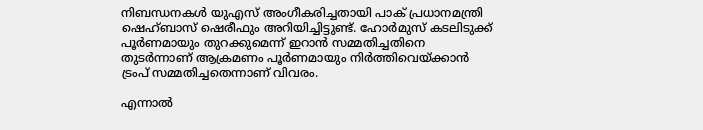നിബന്ധനകള്‍ യുഎസ് അംഗീകരിച്ചതായി പാക് പ്രധാനമന്ത്രി ഷെഹ്ബാസ് ഷെരീഫും അറിയിച്ചിട്ടുണ്ട്. ഹോര്‍മുസ് കടലിടുക്ക് പൂര്‍ണമായും തുറക്കുമെന്ന് ഇറാന്‍ സമ്മതിച്ചതിനെ തുടര്‍ന്നാണ് ആക്രമണം പൂര്‍ണമായും നിര്‍ത്തിവെയ്ക്കാന്‍ ട്രംപ് സമ്മതിച്ചതെന്നാണ് വിവരം.

എന്നാല്‍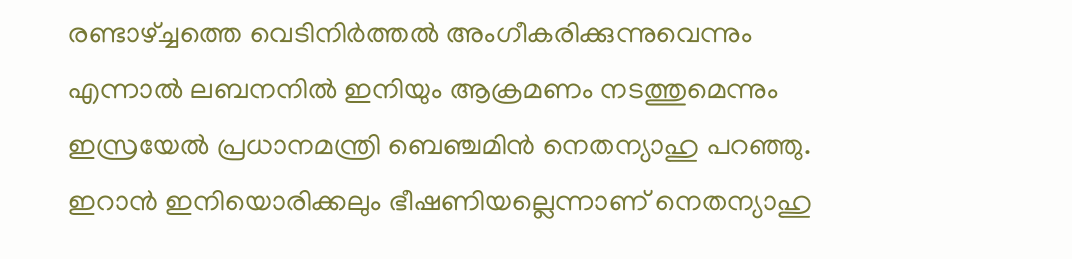രണ്ടാഴ്ച്ചത്തെ വെടിനിര്‍ത്തല്‍ അംഗീകരിക്കുന്നുവെന്നും എന്നാല്‍ ലബനനില്‍ ഇനിയും ആക്രമണം നടത്തുമെന്നും ഇസ്രയേല്‍ പ്രധാനമന്ത്രി ബെഞ്ചമിന്‍ നെതന്യാഹു പറഞ്ഞു. ഇറാന്‍ ഇനിയൊരിക്കലും ഭീഷണിയല്ലെന്നാണ് നെതന്യാഹു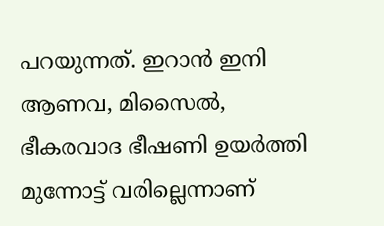പറയുന്നത്. ഇറാന്‍ ഇനി ആണവ, മിസൈല്‍, ഭീകരവാദ ഭീഷണി ഉയര്‍ത്തി മുന്നോട്ട് വരില്ലെന്നാണ്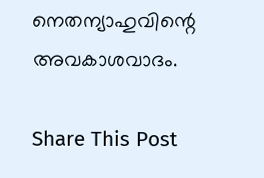നെതന്യാഹുവിന്റെ അവകാശവാദം.

Share This Post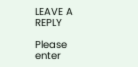LEAVE A REPLY

Please enter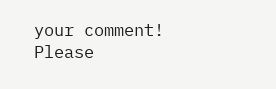your comment!
Please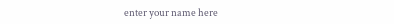enter your name here